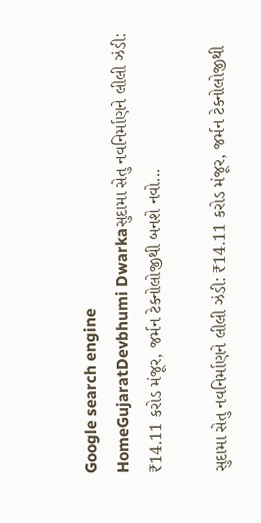Google search engine
HomeGujaratDevbhumi Dwarkaસુદામા સેતુ નવનિર્માણને લીલી ઝંડી: ₹14.11 કરોડ મંજૂર, જર્મન ટેક્નોલોજીથી બનશે નવો...

સુદામા સેતુ નવનિર્માણને લીલી ઝંડી: ₹14.11 કરોડ મંજૂર, જર્મન ટેક્નોલોજીથી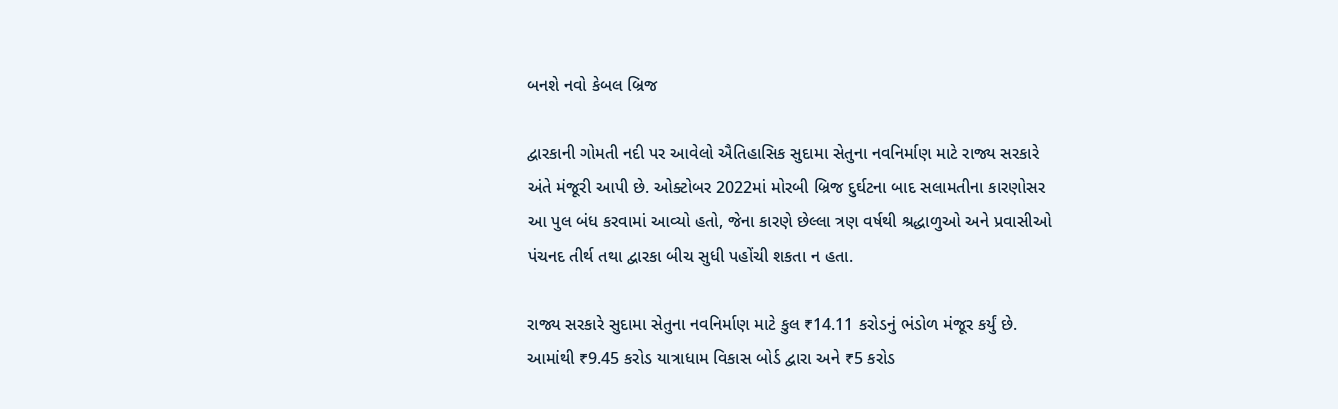બનશે નવો કેબલ બ્રિજ

દ્વારકાની ગોમતી નદી પર આવેલો ઐતિહાસિક સુદામા સેતુના નવનિર્માણ માટે રાજ્ય સરકારે અંતે મંજૂરી આપી છે. ઓક્ટોબર 2022માં મોરબી બ્રિજ દુર્ઘટના બાદ સલામતીના કારણોસર આ પુલ બંધ કરવામાં આવ્યો હતો, જેના કારણે છેલ્લા ત્રણ વર્ષથી શ્રદ્ધાળુઓ અને પ્રવાસીઓ પંચનદ તીર્થ તથા દ્વારકા બીચ સુધી પહોંચી શકતા ન હતા.

રાજ્ય સરકારે સુદામા સેતુના નવનિર્માણ માટે કુલ ₹14.11 કરોડનું ભંડોળ મંજૂર કર્યું છે. આમાંથી ₹9.45 કરોડ યાત્રાધામ વિકાસ બોર્ડ દ્વારા અને ₹5 કરોડ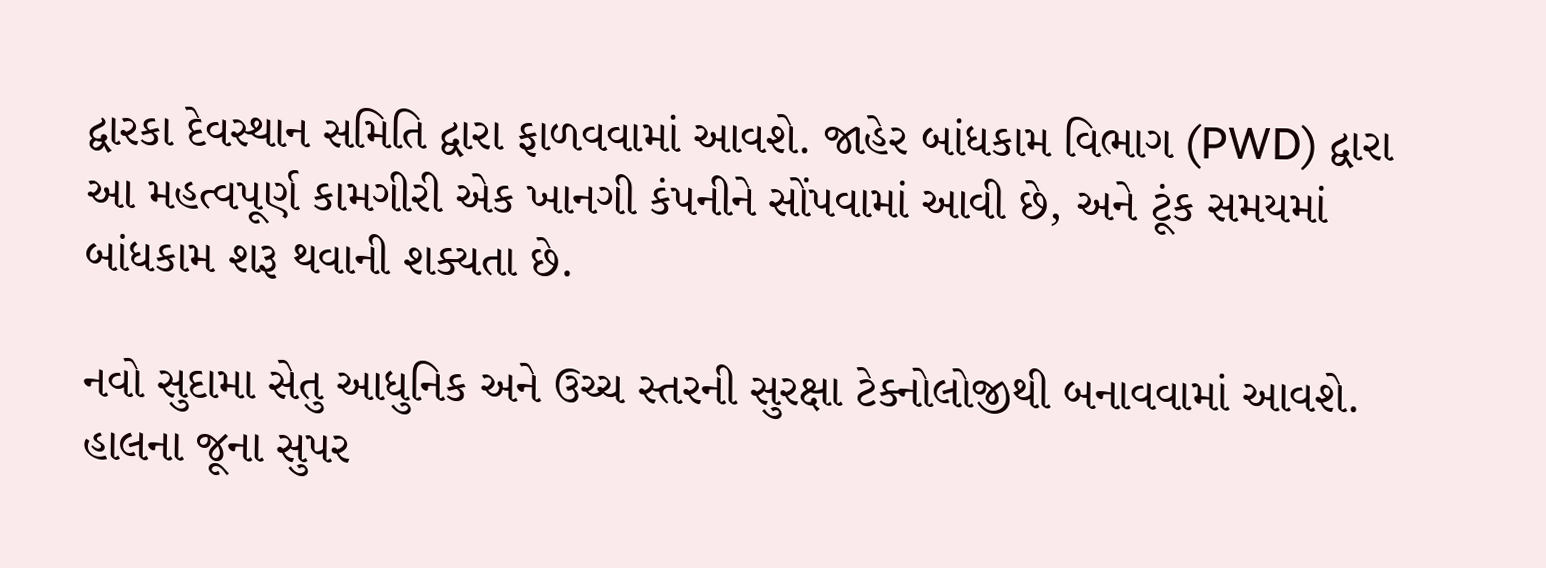દ્વારકા દેવસ્થાન સમિતિ દ્વારા ફાળવવામાં આવશે. જાહેર બાંધકામ વિભાગ (PWD) દ્વારા આ મહત્વપૂર્ણ કામગીરી એક ખાનગી કંપનીને સોંપવામાં આવી છે, અને ટૂંક સમયમાં બાંધકામ શરૂ થવાની શક્યતા છે.

નવો સુદામા સેતુ આધુનિક અને ઉચ્ચ સ્તરની સુરક્ષા ટેક્નોલોજીથી બનાવવામાં આવશે. હાલના જૂના સુપર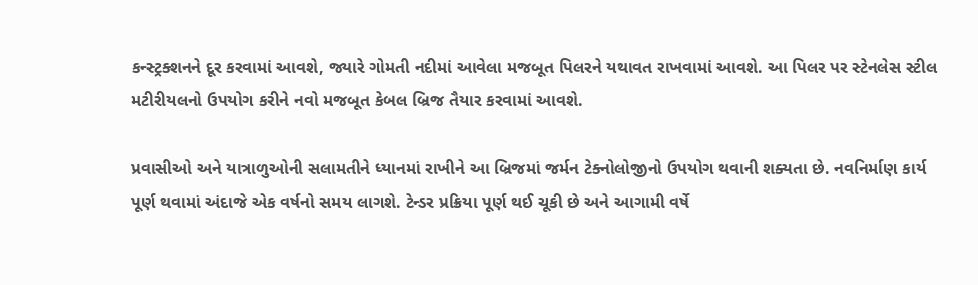કન્સ્ટ્રક્શનને દૂર કરવામાં આવશે, જ્યારે ગોમતી નદીમાં આવેલા મજબૂત પિલરને યથાવત રાખવામાં આવશે. આ પિલર પર સ્ટેનલેસ સ્ટીલ મટીરીયલનો ઉપયોગ કરીને નવો મજબૂત કેબલ બ્રિજ તૈયાર કરવામાં આવશે.

પ્રવાસીઓ અને યાત્રાળુઓની સલામતીને ધ્યાનમાં રાખીને આ બ્રિજમાં જર્મન ટેક્નોલોજીનો ઉપયોગ થવાની શક્યતા છે. નવનિર્માણ કાર્ય પૂર્ણ થવામાં અંદાજે એક વર્ષનો સમય લાગશે. ટેન્ડર પ્રક્રિયા પૂર્ણ થઈ ચૂકી છે અને આગામી વર્ષે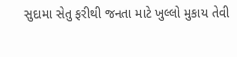સુદામા સેતુ ફરીથી જનતા માટે ખુલ્લો મુકાય તેવી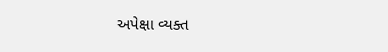અપેક્ષા વ્યક્ત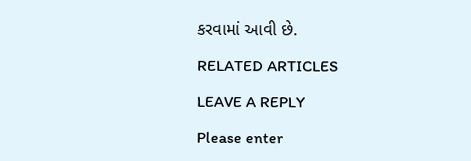કરવામાં આવી છે.

RELATED ARTICLES

LEAVE A REPLY

Please enter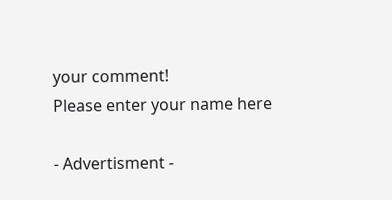your comment!
Please enter your name here

- Advertisment -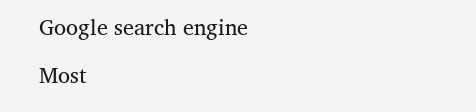Google search engine

Most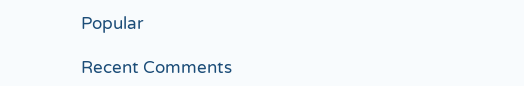Popular

Recent Comments